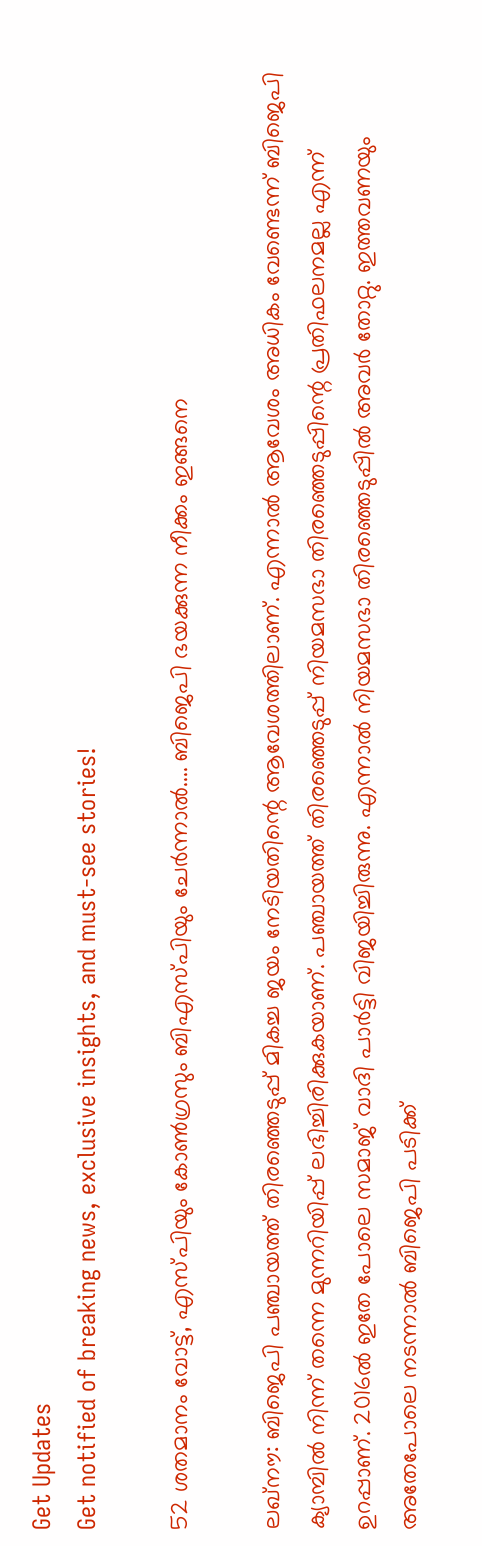Get Updates
Get notified of breaking news, exclusive insights, and must-see stories!

52 ശതമാനം വോട്ട്, എസ്പിയും കോണ്‍ഗ്രസും ബിഎസ്പിയും ചേര്‍ന്നാല്‍.... ബിജെപി ഭയക്കുന്ന നീക്കം ഇങ്ങനെ

ലഖ്‌നൗ: ബിജെപി പഞ്ചായത്ത് തിരഞ്ഞെടുപ്പ് മികച്ച ജയം നേടിയതിന്റെ ആവേശത്തിലാണ്. എന്നാല്‍ ആവേശം അധികം വേണ്ടെന്ന് ബിജെപി ക്യാമ്പില്‍ നിന്ന് തന്നെ മുന്നറിയിപ്പ് ലഭിച്ചിരിക്കുകയാണ്. പഞ്ചായത്ത് തിരഞ്ഞെടുപ്പ് നിയമസഭാ തിരഞ്ഞെടുപ്പിന്റെ പ്രതിഫലനമല്ല എന്ന് ഉറപ്പാണ്. 2016ല്‍ ഇതേ പോലെ സമാജ് വാദി പാര്‍ട്ടി വിജയിച്ചിരുന്നു. എന്നാല്‍ നിയമസഭാ തിരഞ്ഞെടുപ്പില്‍ അവര്‍ തോറ്റു. ഇത്തവണയും അതേപോലെ നടന്നാല്‍ ബിജെപി പടിക്ക്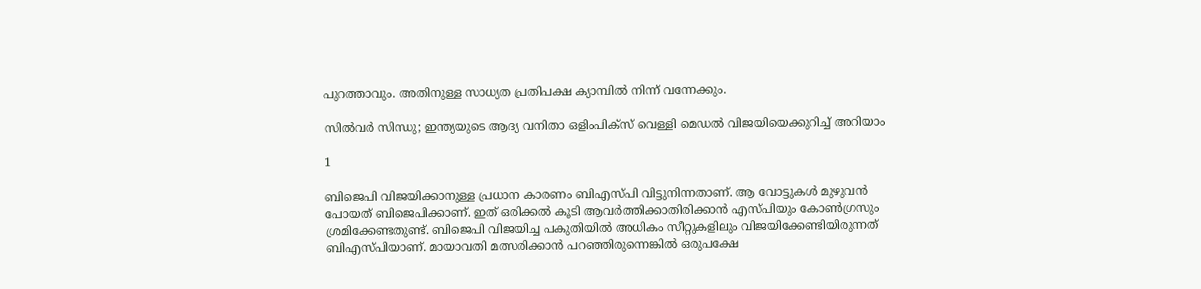പുറത്താവും. അതിനുള്ള സാധ്യത പ്രതിപക്ഷ ക്യാമ്പില്‍ നിന്ന് വന്നേക്കും.

സില്‍വര്‍ സിന്ധു; ഇന്ത്യയുടെ ആദ്യ വനിതാ ഒളിംപിക്‌സ് വെള്ളി മെഡല്‍ വിജയിയെക്കുറിച്ച് അറിയാം

1

ബിജെപി വിജയിക്കാനുള്ള പ്രധാന കാരണം ബിഎസ്പി വിട്ടുനിന്നതാണ്. ആ വോട്ടുകള്‍ മുഴുവന്‍ പോയത് ബിജെപിക്കാണ്. ഇത് ഒരിക്കല്‍ കൂടി ആവര്‍ത്തിക്കാതിരിക്കാന്‍ എസ്പിയും കോണ്‍ഗ്രസും ശ്രമിക്കേണ്ടതുണ്ട്. ബിജെപി വിജയിച്ച പകുതിയില്‍ അധികം സീറ്റുകളിലും വിജയിക്കേണ്ടിയിരുന്നത് ബിഎസ്പിയാണ്. മായാവതി മത്സരിക്കാന്‍ പറഞ്ഞിരുന്നെങ്കില്‍ ഒരുപക്ഷേ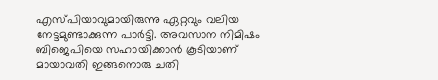എസ്പിയാവുമായിരുന്നു ഏറ്റവും വലിയ നേട്ടമുണ്ടാക്കുന്ന പാര്‍ട്ടി. അവസാന നിമിഷം ബിജെപിയെ സഹായിക്കാന്‍ കൂടിയാണ് മായാവതി ഇങ്ങനൊരു ചതി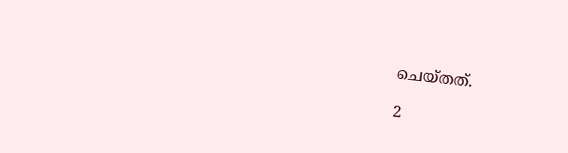ചെയ്തത്.

2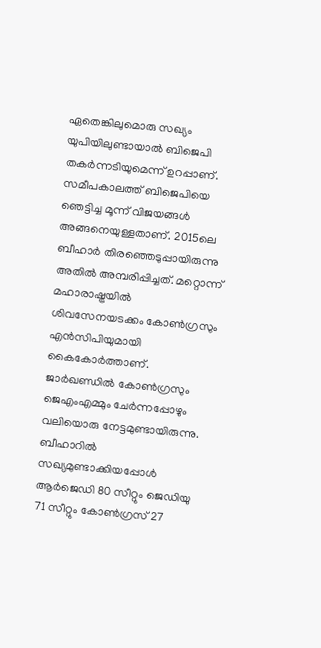ഏതെങ്കിലുമൊരു സഖ്യം യുപിയിലുണ്ടായാല്‍ ബിജെപി തകര്‍ന്നടിയുമെന്ന് ഉറപ്പാണ്. സമീപകാലത്ത് ബിജെപിയെ ഞെട്ടിച്ച മൂന്ന് വിജയങ്ങള്‍ അങ്ങനെയുള്ളതാണ്. 2015ലെ ബീഹാര്‍ തിരഞ്ഞെടുപ്പായിരുന്നു അതില്‍ അമ്പരിപ്പിച്ചത്. മറ്റൊന്ന് മഹാരാഷ്ട്രയില്‍ ശിവസേനയടക്കം കോണ്‍ഗ്രസും എന്‍സിപിയുമായി കൈകോര്‍ത്താണ്. ജാര്‍ഖണ്ഡില്‍ കോണ്‍ഗ്രസും ജെഎംഎമ്മും ചേര്‍ന്നപ്പോഴും വലിയൊരു നേട്ടമുണ്ടായിരുന്നു. ബീഹാറില്‍ സഖ്യമുണ്ടാക്കിയപ്പോള്‍ ആര്‍ജെഡി 80 സീറ്റും ജെഡിയു 71 സീറ്റും കോണ്‍ഗ്രസ് 27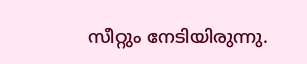സീറ്റും നേടിയിരുന്നു.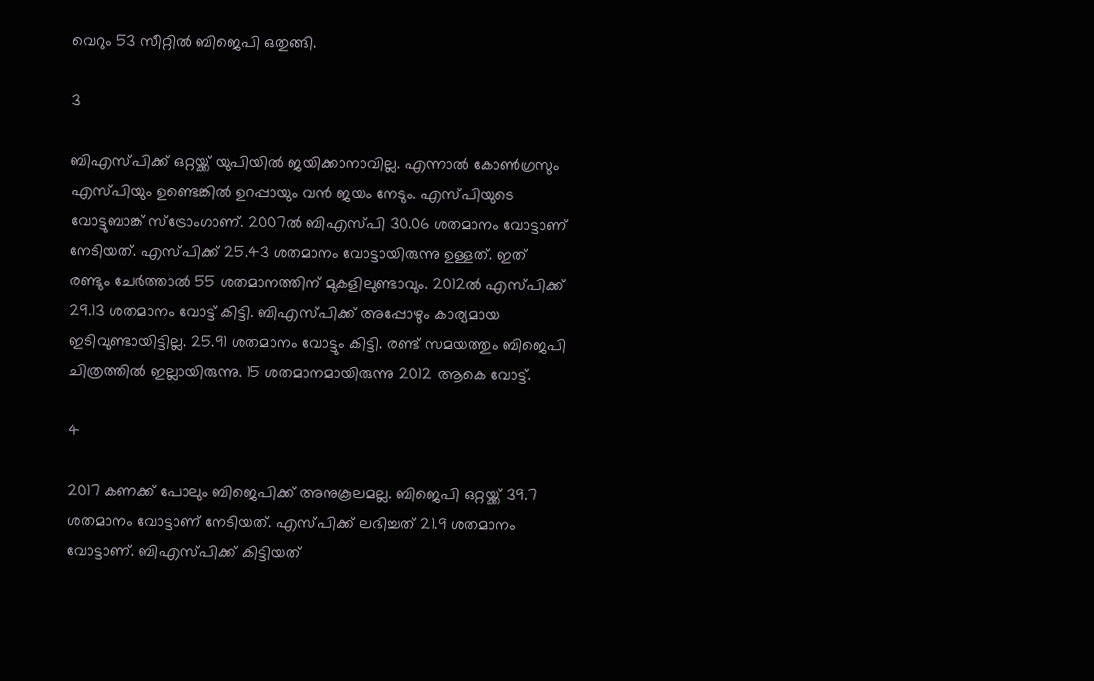വെറും 53 സീറ്റില്‍ ബിജെപി ഒതുങ്ങി.

3

ബിഎസ്പിക്ക് ഒറ്റയ്ക്ക് യുപിയില്‍ ജയിക്കാനാവില്ല. എന്നാല്‍ കോണ്‍ഗ്രസും എസ്പിയും ഉണ്ടെങ്കില്‍ ഉറപ്പായും വന്‍ ജയം നേടും. എസ്പിയുടെ വോട്ടുബാങ്ക് സ്‌ട്രോംഗാണ്. 2007ല്‍ ബിഎസ്പി 30.06 ശതമാനം വോട്ടാണ് നേടിയത്. എസ്പിക്ക് 25.43 ശതമാനം വോട്ടായിരുന്നു ഉള്ളത്. ഇത് രണ്ടും ചേര്‍ത്താല്‍ 55 ശതമാനത്തിന് മുകളിലുണ്ടാവും. 2012ല്‍ എസ്പിക്ക് 29.13 ശതമാനം വോട്ട് കിട്ടി. ബിഎസ്പിക്ക് അപ്പോഴും കാര്യമായ ഇടിവുണ്ടായിട്ടില്ല. 25.91 ശതമാനം വോട്ടും കിട്ടി. രണ്ട് സമയത്തും ബിജെപി ചിത്രത്തില്‍ ഇല്ലായിരുന്നു. 15 ശതമാനമായിരുന്നു 2012 ആകെ വോട്ട്.

4

2017 കണക്ക് പോലും ബിജെപിക്ക് അനുകൂലമല്ല. ബിജെപി ഒറ്റയ്ക്ക് 39.7 ശതമാനം വോട്ടാണ് നേടിയത്. എസ്പിക്ക് ലഭിച്ചത് 21.9 ശതമാനം വോട്ടാണ്. ബിഎസ്പിക്ക് കിട്ടിയത്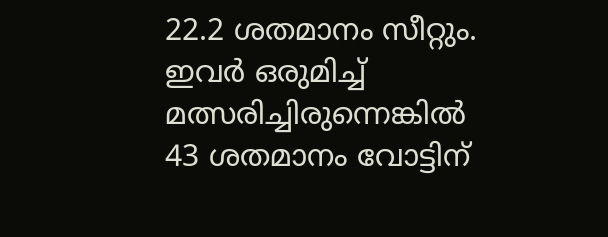22.2 ശതമാനം സീറ്റും. ഇവര്‍ ഒരുമിച്ച് മത്സരിച്ചിരുന്നെങ്കില്‍ 43 ശതമാനം വോട്ടിന്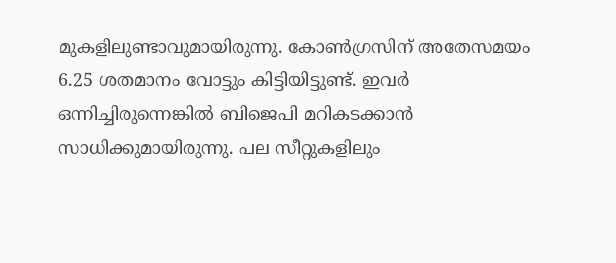മുകളിലുണ്ടാവുമായിരുന്നു. കോണ്‍ഗ്രസിന് അതേസമയം 6.25 ശതമാനം വോട്ടും കിട്ടിയിട്ടുണ്ട്. ഇവര്‍ ഒന്നിച്ചിരുന്നെങ്കില്‍ ബിജെപി മറികടക്കാന്‍ സാധിക്കുമായിരുന്നു. പല സീറ്റുകളിലും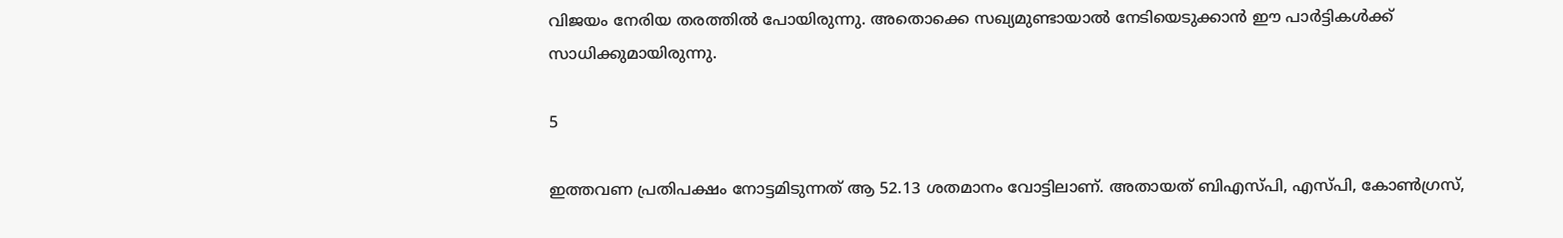വിജയം നേരിയ തരത്തില്‍ പോയിരുന്നു. അതൊക്കെ സഖ്യമുണ്ടായാല്‍ നേടിയെടുക്കാന്‍ ഈ പാര്‍ട്ടികള്‍ക്ക് സാധിക്കുമായിരുന്നു.

5

ഇത്തവണ പ്രതിപക്ഷം നോട്ടമിടുന്നത് ആ 52.13 ശതമാനം വോട്ടിലാണ്. അതായത് ബിഎസ്പി, എസ്പി, കോണ്‍ഗ്രസ്,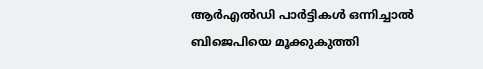ആര്‍എല്‍ഡി പാര്‍ട്ടികള്‍ ഒന്നിച്ചാല്‍ ബിജെപിയെ മൂക്കുകുത്തി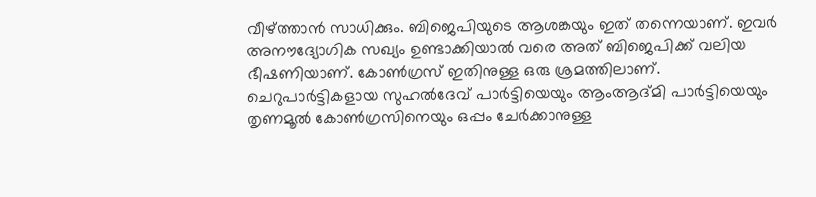വീഴ്ത്താന്‍ സാധിക്കും. ബിജെപിയുടെ ആശങ്കയും ഇത് തന്നെയാണ്. ഇവര്‍ അനൗദ്യോഗിക സഖ്യം ഉണ്ടാക്കിയാല്‍ വരെ അത് ബിജെപിക്ക് വലിയ ഭീഷണിയാണ്. കോണ്‍ഗ്രസ് ഇതിനുള്ള ഒരു ശ്രമത്തിലാണ്. ചെറുപാര്‍ട്ടികളായ സുഹല്‍ദേവ് പാര്‍ട്ടിയെയും ആംആദ്മി പാര്‍ട്ടിയെയും തൃണമൂല്‍ കോണ്‍ഗ്രസിനെയും ഒപ്പം ചേര്‍ക്കാനുള്ള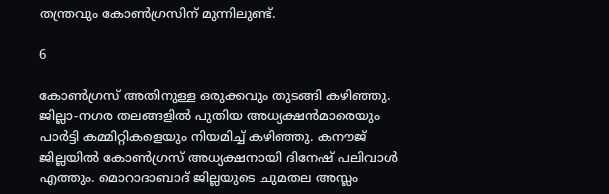തന്ത്രവും കോണ്‍ഗ്രസിന് മുന്നിലുണ്ട്.

6

കോണ്‍ഗ്രസ് അതിനുള്ള ഒരുക്കവും തുടങ്ങി കഴിഞ്ഞു. ജില്ലാ-നഗര തലങ്ങളില്‍ പുതിയ അധ്യക്ഷന്‍മാരെയും പാര്‍ട്ടി കമ്മിറ്റികളെയും നിയമിച്ച് കഴിഞ്ഞു. കനൗജ് ജില്ലയില്‍ കോണ്‍ഗ്രസ് അധ്യക്ഷനായി ദിനേഷ് പലിവാള്‍ എത്തും. മൊറാദാബാദ് ജില്ലയുടെ ചുമതല അസ്ലം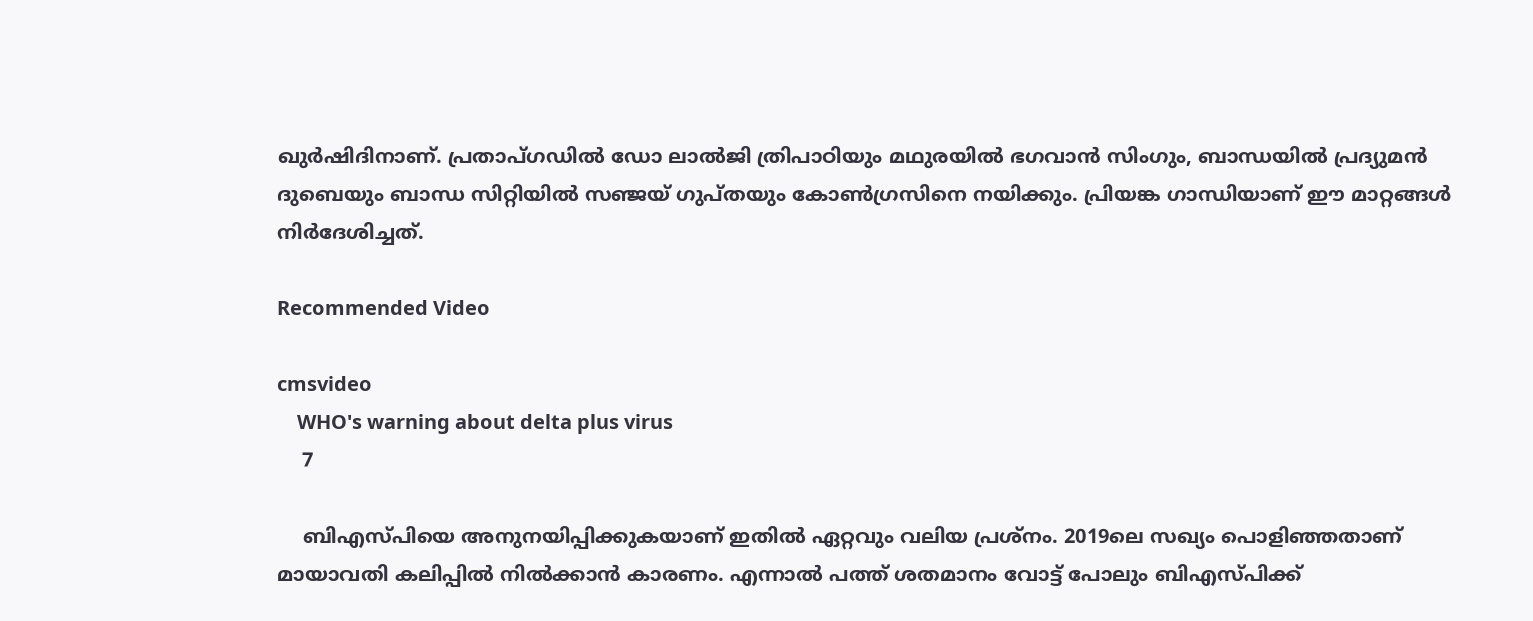ഖുര്‍ഷിദിനാണ്. പ്രതാപ്ഗഡില്‍ ഡോ ലാല്‍ജി ത്രിപാഠിയും മഥുരയില്‍ ഭഗവാന്‍ സിംഗും, ബാന്ധയില്‍ പ്രദ്യുമന്‍ ദുബെയും ബാന്ധ സിറ്റിയില്‍ സഞ്ജയ് ഗുപ്തയും കോണ്‍ഗ്രസിനെ നയിക്കും. പ്രിയങ്ക ഗാന്ധിയാണ് ഈ മാറ്റങ്ങള്‍ നിര്‍ദേശിച്ചത്.

Recommended Video

cmsvideo
    WHO's warning about delta plus virus
    7

    ബിഎസ്പിയെ അനുനയിപ്പിക്കുകയാണ് ഇതില്‍ ഏറ്റവും വലിയ പ്രശ്‌നം. 2019ലെ സഖ്യം പൊളിഞ്ഞതാണ് മായാവതി കലിപ്പില്‍ നില്‍ക്കാന്‍ കാരണം. എന്നാല്‍ പത്ത് ശതമാനം വോട്ട് പോലും ബിഎസ്പിക്ക്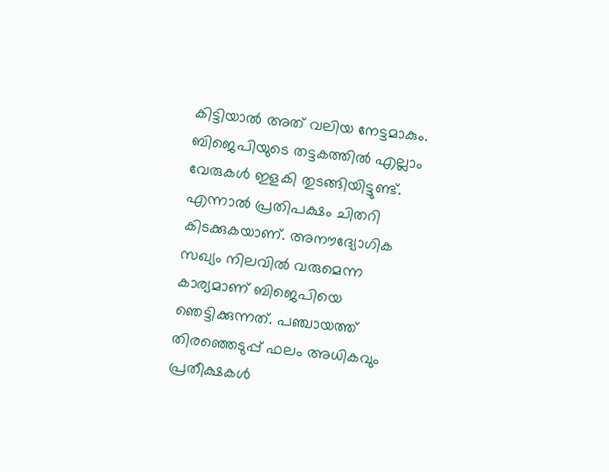കിട്ടിയാല്‍ അത് വലിയ നേട്ടമാകും. ബിജെപിയുടെ തട്ടകത്തില്‍ എല്ലാം വേരുകള്‍ ഇളകി തുടങ്ങിയിട്ടുണ്ട്. എന്നാല്‍ പ്രതിപക്ഷം ചിതറി കിടക്കുകയാണ്. അനൗദ്യോഗിക സഖ്യം നിലവില്‍ വരുമെന്ന കാര്യമാണ് ബിജെപിയെ ഞെട്ടിക്കുന്നത്. പഞ്ചായത്ത് തിരഞ്ഞെടുപ്പ് ഫലം അധികവും പ്രതീക്ഷകള്‍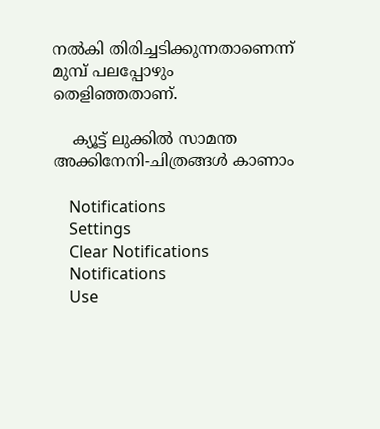നല്‍കി തിരിച്ചടിക്കുന്നതാണെന്ന് മുമ്പ് പലപ്പോഴും തെളിഞ്ഞതാണ്.

    ക്യൂട്ട് ലുക്കില്‍ സാമന്ത അക്കിനേനി-ചിത്രങ്ങള്‍ കാണാം

    Notifications
    Settings
    Clear Notifications
    Notifications
    Use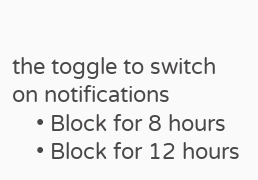the toggle to switch on notifications
    • Block for 8 hours
    • Block for 12 hours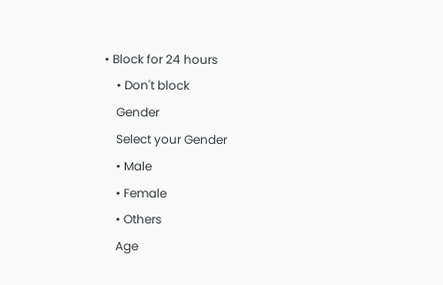• Block for 24 hours
    • Don't block
    Gender
    Select your Gender
    • Male
    • Female
    • Others
    Age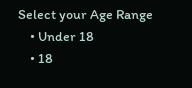Select your Age Range
    • Under 18
    • 18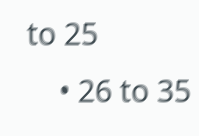to 25
    • 26 to 35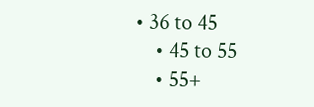• 36 to 45
    • 45 to 55
    • 55+